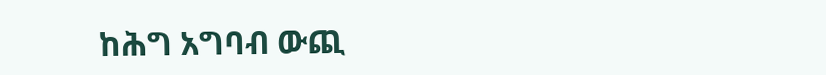ከሕግ አግባብ ውጪ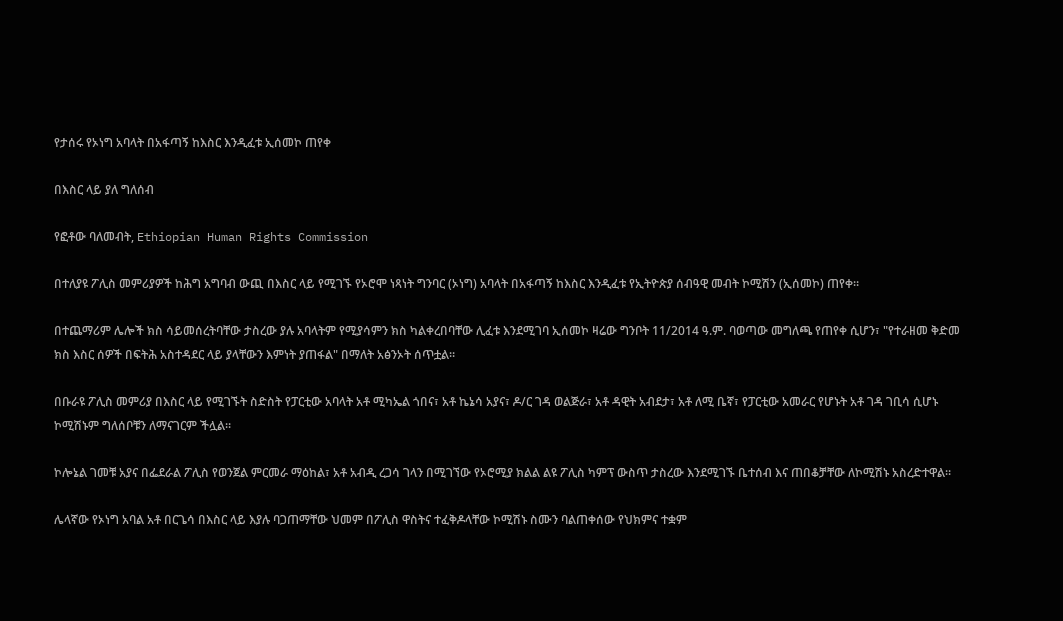የታሰሩ የኦነግ አባላት በአፋጣኝ ከእስር እንዲፈቱ ኢሰመኮ ጠየቀ

በእስር ላይ ያለ ግለሰብ

የፎቶው ባለመብት, Ethiopian Human Rights Commission

በተለያዩ ፖሊስ መምሪያዎች ከሕግ አግባብ ውጪ በእስር ላይ የሚገኙ የኦሮሞ ነጻነት ግንባር (ኦነግ) አባላት በአፋጣኝ ከእስር እንዲፈቱ የኢትዮጵያ ሰብዓዊ መብት ኮሚሽን (ኢሰመኮ) ጠየቀ።

በተጨማሪም ሌሎች ክስ ሳይመሰረትባቸው ታስረው ያሉ አባላትም የሚያሳምን ክስ ካልቀረበባቸው ሊፈቱ እንደሚገባ ኢሰመኮ ዛሬው ግንቦት 11/2014 ዓ.ም. ባወጣው መግለጫ የጠየቀ ሲሆን፣ "የተራዘመ ቅድመ ክስ እስር ሰዎች በፍትሕ አስተዳደር ላይ ያላቸውን እምነት ያጠፋል" በማለት አፅንኦት ሰጥቷል።

በቡራዩ ፖሊስ መምሪያ በእስር ላይ የሚገኙት ስድስት የፓርቲው አባላት አቶ ሚካኤል ጎበና፣ አቶ ኬኔሳ አያና፣ ዶ/ር ገዳ ወልጅራ፣ አቶ ዳዊት አብደታ፣ አቶ ለሚ ቤኛ፣ የፓርቲው አመራር የሆኑት አቶ ገዳ ገቢሳ ሲሆኑ ኮሚሽኑም ግለሰቦቹን ለማናገርም ችሏል።

ኮሎኔል ገመቹ አያና በፌደራል ፖሊስ የወንጀል ምርመራ ማዕከል፣ አቶ አብዲ ረጋሳ ገላን በሚገኘው የኦሮሚያ ክልል ልዩ ፖሊስ ካምፕ ውስጥ ታስረው እንደሚገኙ ቤተሰብ እና ጠበቆቻቸው ለኮሚሽኑ አስረድተዋል።

ሌላኛው የኦነግ አባል አቶ በርጌሳ በእስር ላይ እያሉ ባጋጠማቸው ህመም በፖሊስ ዋስትና ተፈቅዶላቸው ኮሚሽኑ ስሙን ባልጠቀሰው የህክምና ተቋም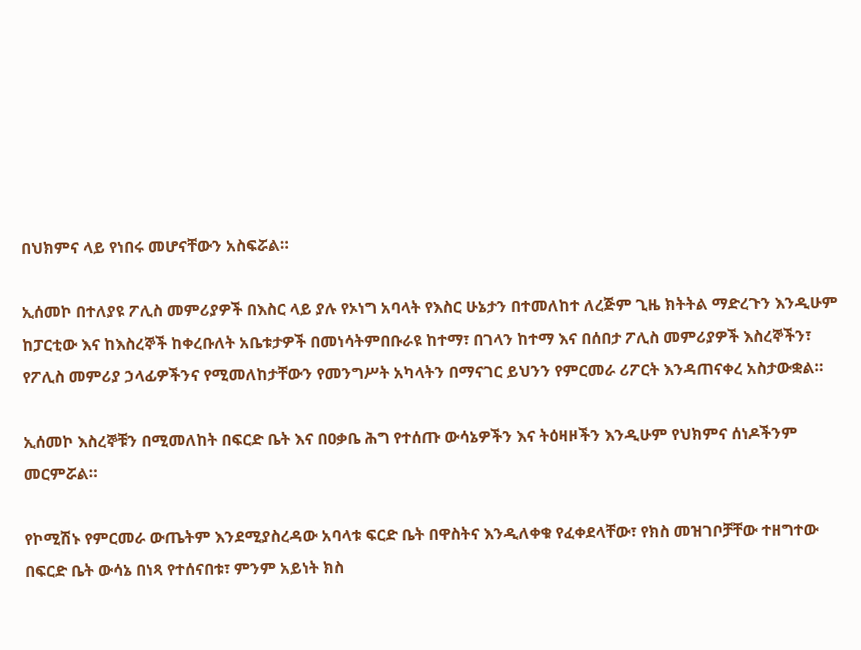በህክምና ላይ የነበሩ መሆናቸውን አስፍሯል።

ኢሰመኮ በተለያዩ ፖሊስ መምሪያዎች በእስር ላይ ያሉ የኦነግ አባላት የእስር ሁኔታን በተመለከተ ለረጅም ጊዜ ክትትል ማድረጉን እንዲሁም ከፓርቲው እና ከእስረኞች ከቀረቡለት አቤቱታዎች በመነሳትምበቡራዩ ከተማ፣ በገላን ከተማ እና በሰበታ ፖሊስ መምሪያዎች እስረኞችን፣ የፖሊስ መምሪያ ኃላፊዎችንና የሚመለከታቸውን የመንግሥት አካላትን በማናገር ይህንን የምርመራ ሪፖርት እንዳጠናቀረ አስታውቋል።

ኢሰመኮ እስረኞቹን በሚመለከት በፍርድ ቤት እና በዐቃቤ ሕግ የተሰጡ ውሳኔዎችን እና ትዕዛዞችን እንዲሁም የህክምና ሰነዶችንም መርምሯል።

የኮሚሽኑ የምርመራ ውጤትም እንደሚያስረዳው አባላቱ ፍርድ ቤት በዋስትና እንዲለቀቁ የፈቀደላቸው፣ የክስ መዝገቦቻቸው ተዘግተው በፍርድ ቤት ውሳኔ በነጻ የተሰናበቱ፣ ምንም አይነት ክስ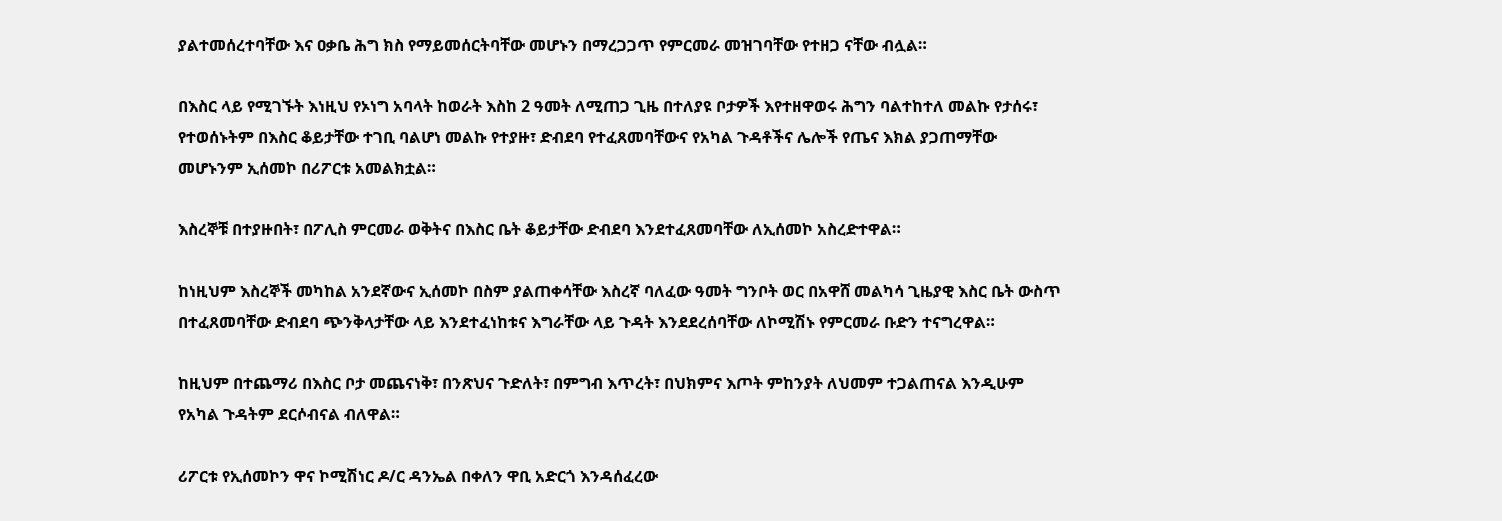ያልተመሰረተባቸው እና ዐቃቤ ሕግ ክስ የማይመሰርትባቸው መሆኑን በማረጋጋጥ የምርመራ መዝገባቸው የተዘጋ ናቸው ብሏል።

በእስር ላይ የሚገኙት እነዚህ የኦነግ አባላት ከወራት እስከ 2 ዓመት ለሚጠጋ ጊዜ በተለያዩ ቦታዎች እየተዘዋወሩ ሕግን ባልተከተለ መልኩ የታሰሩ፣ የተወሰኑትም በእስር ቆይታቸው ተገቢ ባልሆነ መልኩ የተያዙ፣ ድብደባ የተፈጸመባቸውና የአካል ጉዳቶችና ሌሎች የጤና እክል ያጋጠማቸው መሆኑንም ኢሰመኮ በሪፖርቱ አመልክቷል።

እስረኞቹ በተያዙበት፣ በፖሊስ ምርመራ ወቅትና በእስር ቤት ቆይታቸው ድብደባ እንደተፈጸመባቸው ለኢሰመኮ አስረድተዋል።

ከነዚህም እስረኞች መካከል አንደኛውና ኢሰመኮ በስም ያልጠቀሳቸው እስረኛ ባለፈው ዓመት ግንቦት ወር በአዋሸ መልካሳ ጊዜያዊ እስር ቤት ውስጥ በተፈጸመባቸው ድብደባ ጭንቅላታቸው ላይ እንደተፈነከቱና እግራቸው ላይ ጉዳት እንደደረሰባቸው ለኮሚሽኑ የምርመራ ቡድን ተናግረዋል።

ከዚህም በተጨማሪ በእስር ቦታ መጨናነቅ፣ በንጽህና ጉድለት፣ በምግብ እጥረት፣ በህክምና እጦት ምከንያት ለህመም ተጋልጠናል እንዲሁም የአካል ጉዳትም ደርሶብናል ብለዋል።

ሪፖርቱ የኢሰመኮን ዋና ኮሚሽነር ዶ/ር ዳንኤል በቀለን ዋቢ አድርጎ እንዳሰፈረው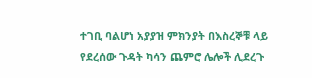ተገቢ ባልሆነ አያያዝ ምክንያት በእስረኞቹ ላይ የደረሰው ጉዳት ካሳን ጨምሮ ሌሎች ሊደረጉ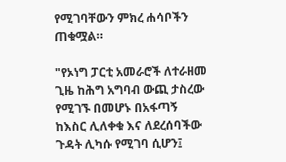የሚገባቸውን ምክረ ሐሳቦችን ጠቁሟል።

"የኦነግ ፓርቲ አመራሮች ለተራዘመ ጊዜ ከሕግ አግባብ ውጪ ታስረው የሚገኙ በመሆኑ በአፋጣኝ ከእስር ሊለቀቁ እና ለደረሰባችው ጉዳት ሊካሱ የሚገባ ሲሆን፤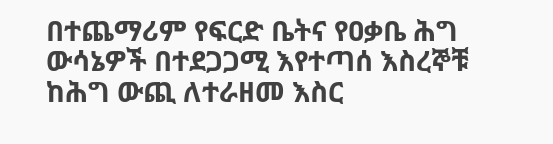በተጨማሪም የፍርድ ቤትና የዐቃቤ ሕግ ውሳኔዎች በተደጋጋሚ እየተጣሰ እስረኞቹ ከሕግ ውጪ ለተራዘመ እስር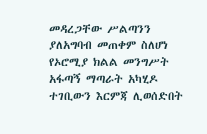መዳረጋቸው ሥልጣንን ያለአግባብ መጠቀም ስለሆነ የኦሮሚያ ክልል መንግሥት አፋጣኝ ማጣራት አካሂዶ ተገቢውን እርምጃ ሊወሰድበት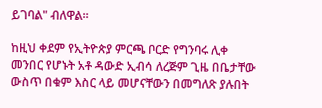ይገባል" ብለዋል፡፡

ከዚህ ቀደም የኢትዮጵያ ምርጫ ቦርድ የግንባሩ ሊቀ መንበር የሆኑት አቶ ዳውድ ኢብሳ ለረጅም ጊዜ በቤታቸው ውስጥ በቁም እስር ላይ መሆናቸውን በመግለጽ ያሉበት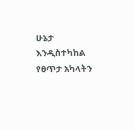ሁኔታ እንዲስተካከል የፀጥታ አካላትን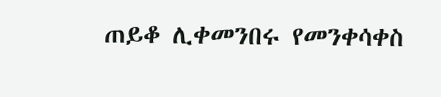ጠይቆ ሊቀመንበሩ የመንቀሳቀስ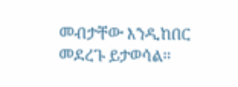መብታቸው እንዲከበር መደረጉ ይታወሳል።